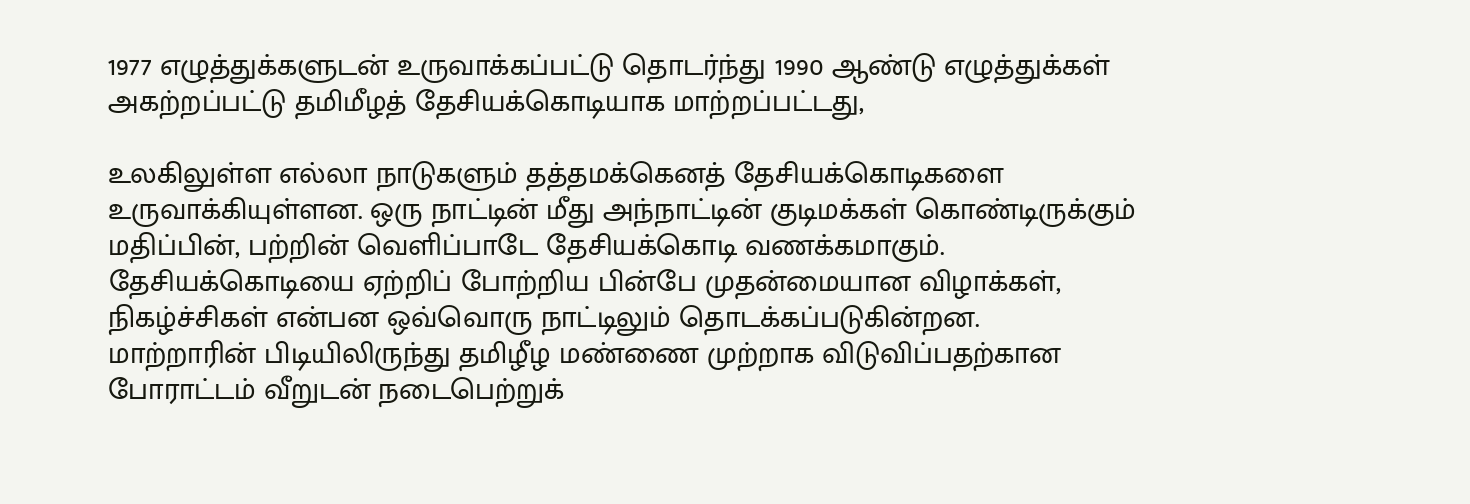1977 எழுத்துக்களுடன் உருவாக்கப்பட்டு தொடர்ந்து 1990 ஆண்டு எழுத்துக்கள் அகற்றப்பட்டு தமிமீழத் தேசியக்கொடியாக மாற்றப்பட்டது,

உலகிலுள்ள எல்லா நாடுகளும் தத்தமக்கெனத் தேசியக்கொடிகளை உருவாக்கியுள்ளன. ஒரு நாட்டின் மீது அந்நாட்டின் குடிமக்கள் கொண்டிருக்கும் மதிப்பின், பற்றின் வெளிப்பாடே தேசியக்கொடி வணக்கமாகும். தேசியக்கொடியை ஏற்றிப் போற்றிய பின்பே முதன்மையான விழாக்கள், நிகழ்ச்சிகள் என்பன ஒவ்வொரு நாட்டிலும் தொடக்கப்படுகின்றன.
மாற்றாரின் பிடியிலிருந்து தமிழீழ மண்ணை முற்றாக விடுவிப்பதற்கான போராட்டம் வீறுடன் நடைபெற்றுக்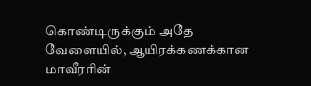கொண்டிருக்கும் அதே வேளையில், ஆயிரக்கணக்கான மாவீரரின்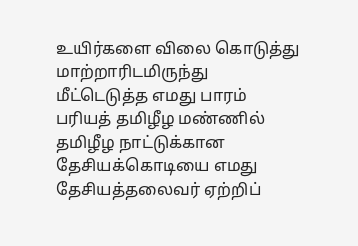உயிர்களை விலை கொடுத்து மாற்றாரிடமிருந்து மீட்டெடுத்த எமது பாரம் பரியத் தமிழீழ மண்ணில் தமிழீழ நாட்டுக்கான தேசியக்கொடியை எமது தேசியத்தலைவர் ஏற்றிப்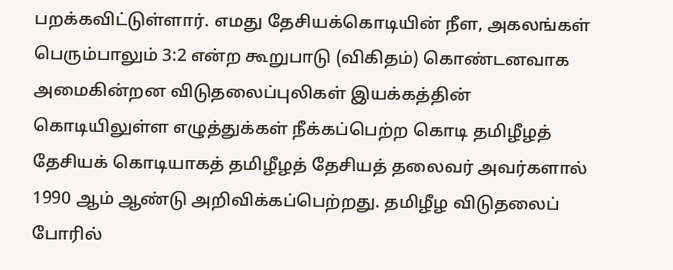பறக்கவிட்டுள்ளார். எமது தேசியக்கொடியின் நீள, அகலங்கள் பெரும்பாலும் 3:2 என்ற கூறுபாடு (விகிதம்) கொண்டனவாக அமைகின்றன விடுதலைப்புலிகள் இயக்கத்தின் கொடியிலுள்ள எழுத்துக்கள் நீக்கப்பெற்ற கொடி தமிழீழத் தேசியக் கொடியாகத் தமிழீழத் தேசியத் தலைவர் அவர்களால் 1990 ஆம் ஆண்டு அறிவிக்கப்பெற்றது. தமிழீழ விடுதலைப் போரில்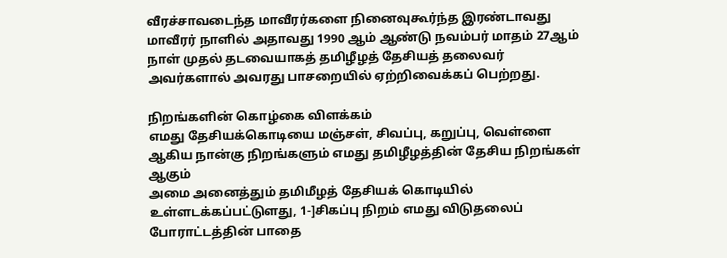வீரச்சாவடைந்த மாவீரர்களை நினைவுகூர்ந்த இரண்டாவது மாவீரர் நாளில் அதாவது 1990 ஆம் ஆண்டு நவம்பர் மாதம் 27ஆம் நாள் முதல் தடவையாகத் தமிழீழத் தேசியத் தலைவர் அவர்களால் அவரது பாசறையில் ஏற்றிவைக்கப் பெற்றது.

நிறங்களின் கொழ்கை விளக்கம்
எமது தேசியக்கொடியை மஞ்சள், சிவப்பு, கறுப்பு, வெள்ளை ஆகிய நான்கு நிறங்களும் எமது தமிழீழத்தின் தேசிய நிறங்கள் ஆகும்
அமை அனைத்தும் தமிமீழத் தேசியக் கொடியில் உள்ளடக்கப்பட்டுளது, 1-]சிகப்பு நிறம் எமது விடுதலைப் போராட்டத்தின் பாதை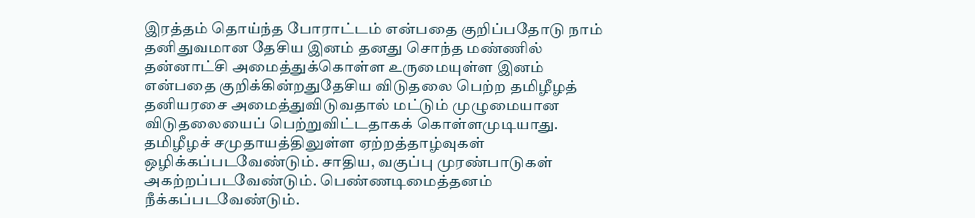இரத்தம் தொய்ந்த போராட்டம் என்பதை குறிப்பதோடு நாம் தனிதுவமான தேசிய இனம் தனது சொந்த மண்ணில் தன்னாட்சி அமைத்துக்கொள்ள உருமையுள்ள இனம் என்பதை குறிக்கின்றதுதேசிய விடுதலை பெற்ற தமிழீழத் தனியரசை அமைத்துவிடுவதால் மட்டும் முழுமையான விடுதலையைப் பெற்றுவிட்டதாகக் கொள்ளமுடியாது. தமிழீழச் சமுதாயத்திலுள்ள ஏற்றத்தாழ்வுகள் ஒழிக்கப்படவேண்டும். சாதிய, வகுப்பு முரண்பாடுகள் அகற்றப்படவேண்டும். பெண்ணடிமைத்தனம் நீக்கப்படவேண்டும்.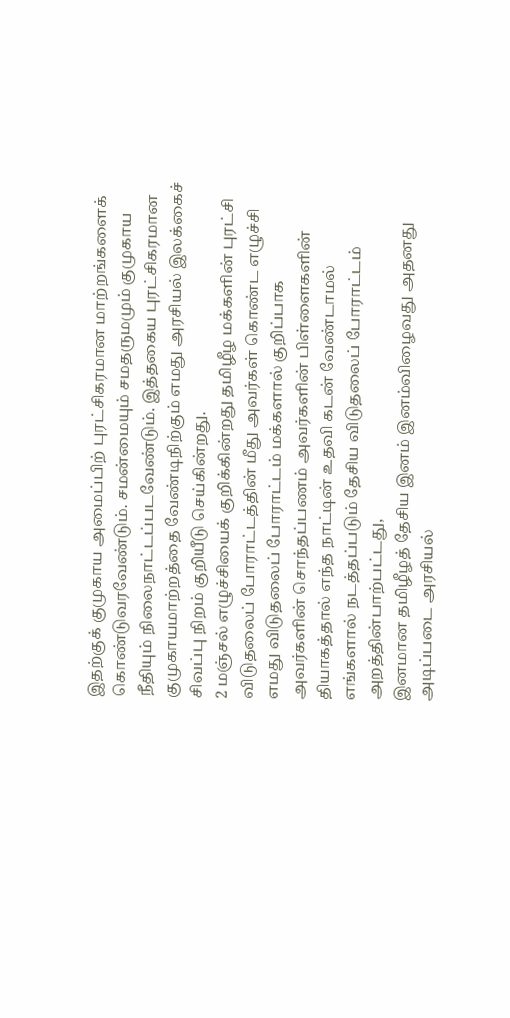இதற்குக் குமுகாய அமைப்பிற் புரட்சிகரமான மாற்றங்களைக் கொண்டுவரவேண்டும். சமன்மையும் சமதருமமும் குமுகாய நீதியும் நிலைநாட்டப்படவேண்டும். இத்தகைய புரட்சிகரமான குமுகாயமாற்றத்தை வேண்டிநிற்கும் எமது அரசியல் இலக்கைச் சிவப்பு நிறம் குறியீடு செய்கின்றது.
2 மஞ்சல் எழுச்சியைக் குறிக்கின்றது தமிழீழ மக்களின் புரட்சி விடுதலைப் போராட்டத்தின் மீது அவர்கள் கொண்ட எழுச்சி எமது விடுதலைப் போராட்டம் மக்களால் குறிப்பாக அவர்களின் சொந்தப்பணம் அவர்களின் பிள்ளைகளின் தியாகத்தால் எந்த நாட்டின் உதவி கடன் வேண்டாமல் எங்களால் நடத்தப்படும் தேசிய விடுதலைப் போராட்டம் அறத்தின்பாற்பட்டது,
இனமான தமிழீழத் தேசிய இனம் இனம்விழைவது அதனது அடிப்படை அரசியல்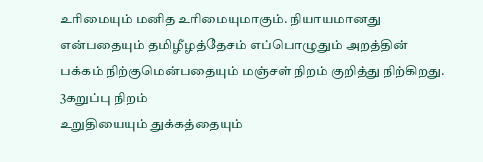உரிமையும் மனித உரிமையுமாகும். நியாயமானது என்பதையும் தமிழீழத்தேசம் எப்பொழுதும் அறத்தின் பக்கம் நிற்குமென்பதையும் மஞ்சள் நிறம் குறித்து நிற்கிறது.
3கறுப்பு நிறம்
உறுதியையும் துக்கத்தையும்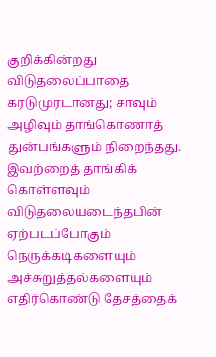குறிக்கின்றது
விடுதலைப்பாதை கரடுமுரடானது; சாவும் அழிவும் தாங்கொணாத் துன்பங்களும் நிறைந்தது. இவற்றைத் தாங்கிக் கொள்ளவும் விடுதலையடைந்தபின் ஏற்படப்போகும் நெருக்கடிகளையும் அச்சுறுத்தல்களையும் எதிர்கொண்டு தேசத்தைக்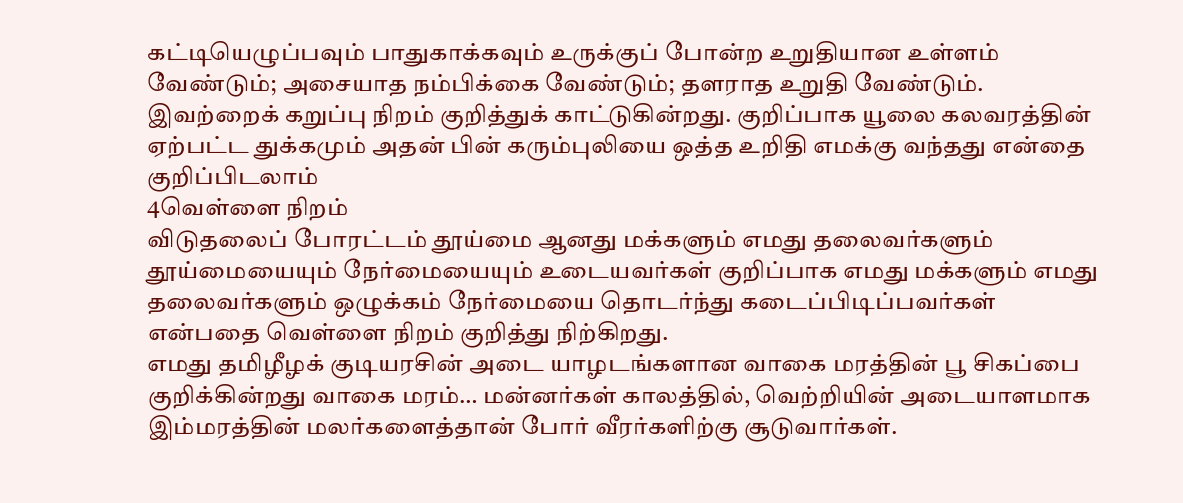கட்டியெழுப்பவும் பாதுகாக்கவும் உருக்குப் போன்ற உறுதியான உள்ளம் வேண்டும்; அசையாத நம்பிக்கை வேண்டும்; தளராத உறுதி வேண்டும். இவற்றைக் கறுப்பு நிறம் குறித்துக் காட்டுகின்றது. குறிப்பாக யூலை கலவரத்தின் ஏற்பட்ட துக்கமும் அதன் பின் கரும்புலியை ஒத்த உறிதி எமக்கு வந்தது என்தை குறிப்பிடலாம்
4வெள்ளை நிறம்
விடுதலைப் போரட்டம் தூய்மை ஆனது மக்களும் எமது தலைவர்களும் தூய்மையையும் நேர்மையையும் உடையவர்கள் குறிப்பாக எமது மக்களும் எமது தலைவர்களும் ஒழுக்கம் நேர்மையை தொடர்ந்து கடைப்பிடிப்பவர்கள் என்பதை வெள்ளை நிறம் குறித்து நிற்கிறது.
எமது தமிழீழக் குடியரசின் அடை யாழடங்களான வாகை மரத்தின் பூ சிகப்பை குறிக்கின்றது வாகை மரம்… மன்னர்கள் காலத்தில், வெற்றியின் அடையாளமாக இம்மரத்தின் மலர்களைத்தான் போர் வீரர்களிற்கு சூடுவார்கள்.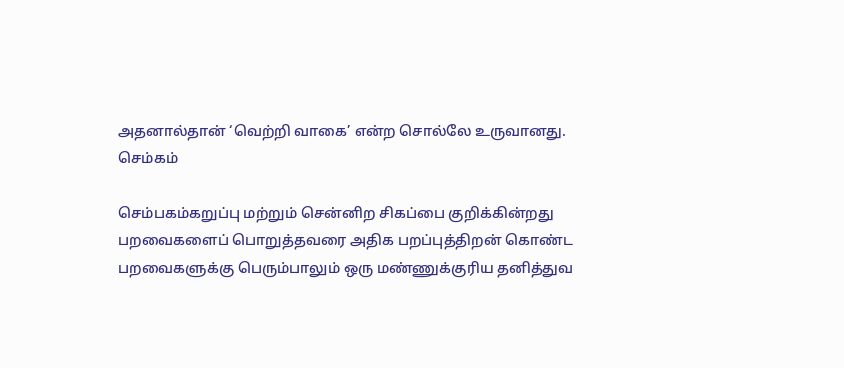அதனால்தான் ‘வெற்றி வாகை’ என்ற சொல்லே உருவானது.
செம்கம்

செம்பகம்கறுப்பு மற்றும் சென்னிற சிகப்பை குறிக்கின்றது
பறவைகளைப் பொறுத்தவரை அதிக பறப்புத்திறன் கொண்ட பறவைகளுக்கு பெரும்பாலும் ஒரு மண்ணுக்குரிய தனித்துவ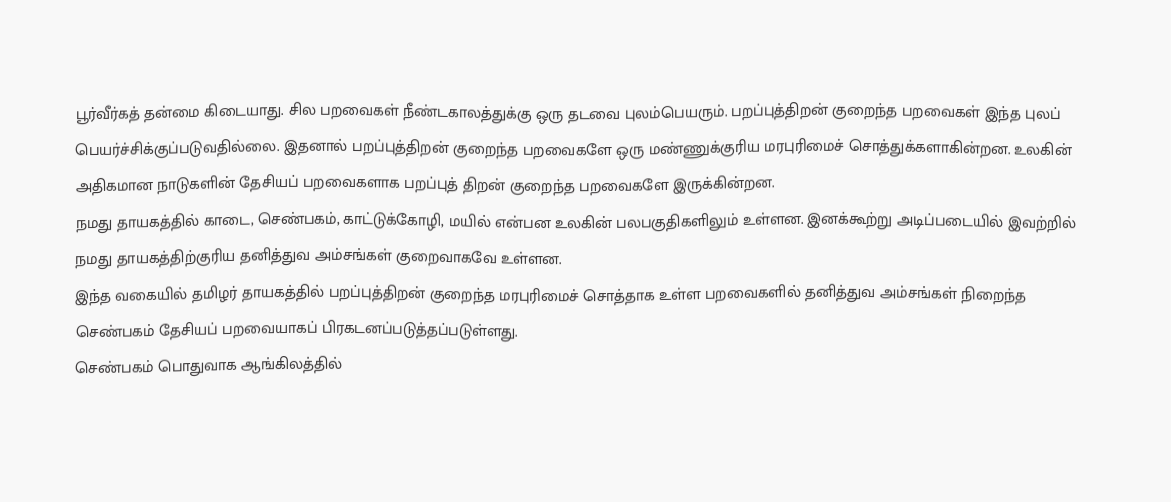பூர்வீர்கத் தன்மை கிடையாது. சில பறவைகள் நீண்டகாலத்துக்கு ஒரு தடவை புலம்பெயரும். பறப்புத்திறன் குறைந்த பறவைகள் இந்த புலப் பெயர்ச்சிக்குப்படுவதில்லை. இதனால் பறப்புத்திறன் குறைந்த பறவைகளே ஒரு மண்ணுக்குரிய மரபுரிமைச் சொத்துக்களாகின்றன. உலகின் அதிகமான நாடுகளின் தேசியப் பறவைகளாக பறப்புத் திறன் குறைந்த பறவைகளே இருக்கின்றன.
நமது தாயகத்தில் காடை, செண்பகம், காட்டுக்கோழி, மயில் என்பன உலகின் பலபகுதிகளிலும் உள்ளன. இனக்கூற்று அடிப்படையில் இவற்றில் நமது தாயகத்திற்குரிய தனித்துவ அம்சங்கள் குறைவாகவே உள்ளன.
இந்த வகையில் தமிழர் தாயகத்தில் பறப்புத்திறன் குறைந்த மரபுரிமைச் சொத்தாக உள்ள பறவைகளில் தனித்துவ அம்சங்கள் நிறைந்த செண்பகம் தேசியப் பறவையாகப் பிரகடனப்படுத்தப்படுள்ளது.
செண்பகம் பொதுவாக ஆங்கிலத்தில்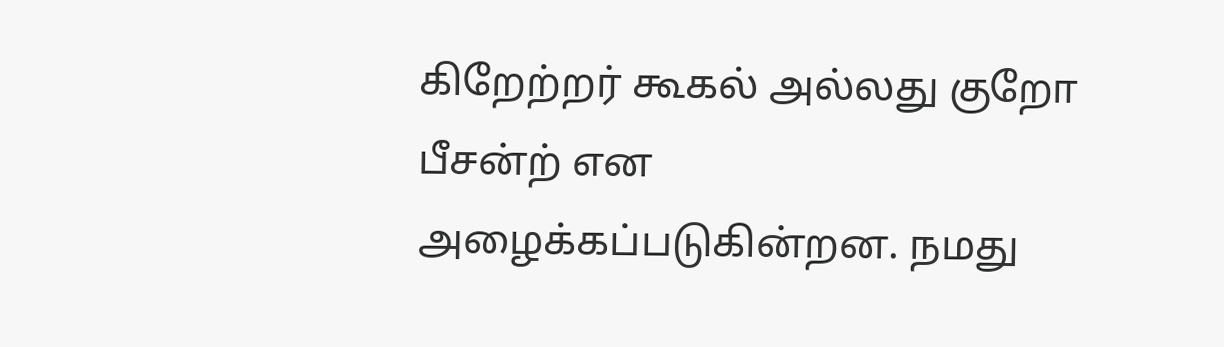கிறேற்றர் கூகல் அல்லது குறோ பீசன்ற் என அழைக்கப்படுகின்றன. நமது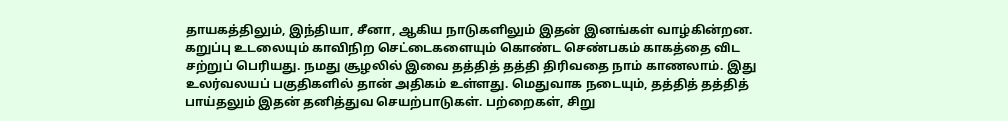தாயகத்திலும், இந்தியா, சீனா, ஆகிய நாடுகளிலும் இதன் இனங்கள் வாழ்கின்றன.
கறுப்பு உடலையும் காவிநிற செட்டைகளையும் கொண்ட செண்பகம் காகத்தை விட சற்றுப் பெரியது. நமது சூழலில் இவை தத்தித் தத்தி திரிவதை நாம் காணலாம். இது உலர்வலயப் பகுதிகளில் தான் அதிகம் உள்ளது. மெதுவாக நடையும், தத்தித் தத்தித் பாய்தலும் இதன் தனித்துவ செயற்பாடுகள். பற்றைகள், சிறு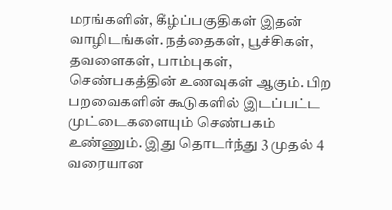மரங்களின், கீழ்ப்பகுதிகள் இதன் வாழிடங்கள். நத்தைகள், பூச்சிகள், தவளைகள், பாம்புகள், செண்பகத்தின் உணவுகள் ஆகும். பிற பறவைகளின் கூடுகளில் இடப்பட்ட முட்டைகளையும் செண்பகம் உண்ணும். இது தொடர்ந்து 3 முதல் 4 வரையான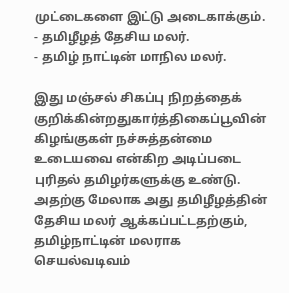முட்டைகளை இட்டு அடைகாக்கும்.
- தமிழீழத் தேசிய மலர்.
- தமிழ் நாட்டின் மாநில மலர்.

இது மஞ்சல் சிகப்பு நிறத்தைக் குறிக்கின்றதுகார்த்திகைப்பூவின் கிழங்குகள் நச்சுத்தன்மை உடையவை என்கிற அடிப்படை புரிதல் தமிழர்களுக்கு உண்டு. அதற்கு மேலாக அது தமிழீழத்தின் தேசிய மலர் ஆக்கப்பட்டதற்கும், தமிழ்நாட்டின் மலராக செயல்வடிவம்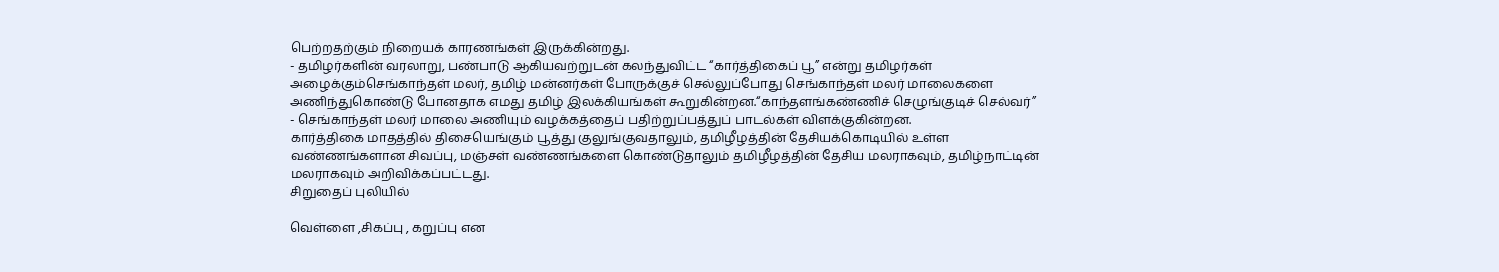பெற்றதற்கும் நிறையக் காரணங்கள் இருக்கின்றது.
- தமிழர்களின் வரலாறு, பண்பாடு ஆகியவற்றுடன் கலந்துவிட்ட “கார்த்திகைப் பூ” என்று தமிழர்கள் அழைக்கும்செங்காந்தள் மலர், தமிழ் மன்னர்கள் போருக்குச் செல்லுப்போது செங்காந்தள் மலர் மாலைகளை அணிந்துகொண்டு போனதாக எமது தமிழ் இலக்கியங்கள் கூறுகின்றன.“காந்தளங்கண்ணிச் செழுங்குடிச் செல்வர்”
- செங்காந்தள் மலர் மாலை அணியும் வழக்கத்தைப் பதிற்றுப்பத்துப் பாடல்கள் விளக்குகின்றன.
கார்த்திகை மாதத்தில் திசையெங்கும் பூத்து குலுங்குவதாலும், தமிழீழத்தின் தேசியக்கொடியில் உள்ள வண்ணங்களான சிவப்பு, மஞ்சள் வண்ணங்களை கொண்டுதாலும் தமிழீழத்தின் தேசிய மலராகவும், தமிழ்நாட்டின் மலராகவும் அறிவிக்கப்பட்டது.
சிறுதைப் புலியில்

வெள்ளை ,சிகப்பு , கறுப்பு என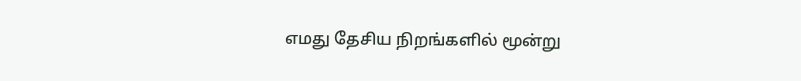எமது தேசிய நிறங்களில் மூன்று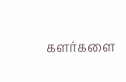களர்களை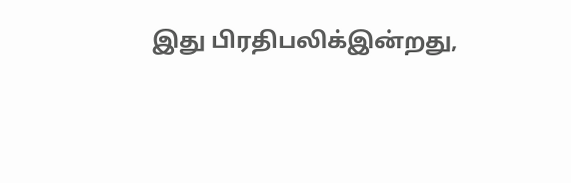இது பிரதிபலிக்இன்றது,